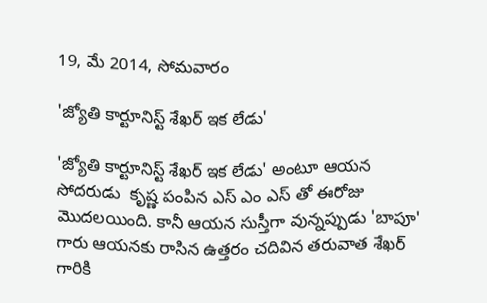19, మే 2014, సోమవారం

'జ్యోతి కార్టూనిస్ట్ శేఖర్ ఇక లేడు'

'జ్యోతి కార్టూనిస్ట్ శేఖర్ ఇక లేడు' అంటూ ఆయన సోదరుడు  కృష్ణ పంపిన ఎస్ ఎం ఎస్ తో ఈరోజు మొదలయింది. కానీ ఆయన సుస్తీగా వున్నప్పుడు 'బాపూ' గారు ఆయనకు రాసిన ఉత్తరం చదివిన తరువాత శేఖర్ గారికి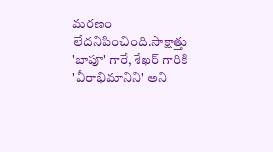మరణం లేదనిపించింది.సాక్షాత్తు  'బాపూ' గారే, శేఖర్ గారికి  'వీరాభిమానిని' అని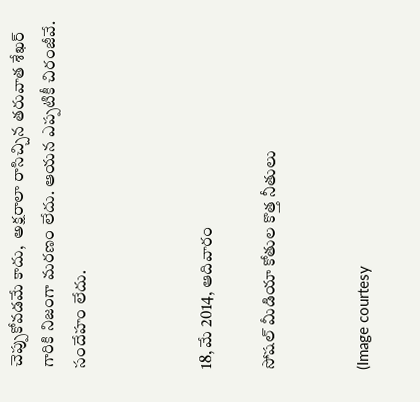చెప్పుకోవడమే కాదు,  అక్షరాలా రాసిచ్చిన తరువాత శేఖర్ గారికి నిజంగా మరణం లేదు. ఆయన ఎప్పటికీ చిరంజీవే. సందేహం లేదు.



18, మే 2014, ఆదివారం

సోషల్ మీడియా కోతుల కొత్త నీతులు


(Image courtesy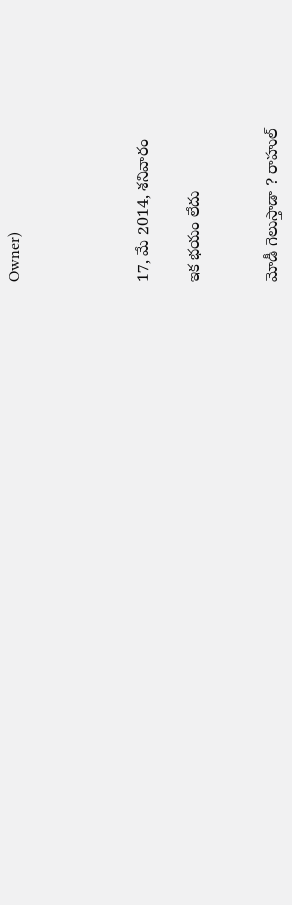Owner)




17, మే 2014, శనివారం

ఇక భయం లేదు


మోడీ గెలుస్తాడా ? రాహుల్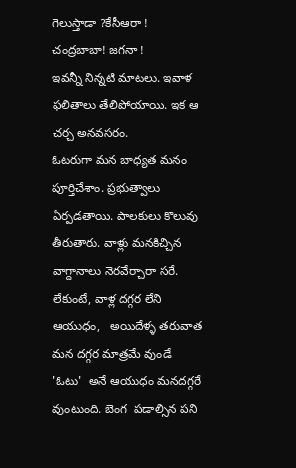గెలుస్తాడా ?కేసీఆరా ! చంద్రబాబా! జగనా !
ఇవన్నీ నిన్నటి మాటలు. ఇవాళ ఫలితాలు తేలిపోయాయి. ఇక ఆ చర్చ అనవసరం.
ఓటరుగా మన బాధ్యత మనం పూర్తిచేశాం. ప్రభుత్వాలు ఏర్పడతాయి. పాలకులు కొలువు తీరుతారు. వాళ్లు మనకిచ్చిన వాగ్దానాలు నెరవేర్చారా సరే. లేకుంటే, వాళ్ల దగ్గర లేని ఆయుధం,   అయిదేళ్ళ తరువాత మన దగ్గర మాత్రమే వుండే 'ఓటు'  అనే ఆయుధం మనదగ్గరే వుంటుంది. బెంగ  పడాల్సిన పని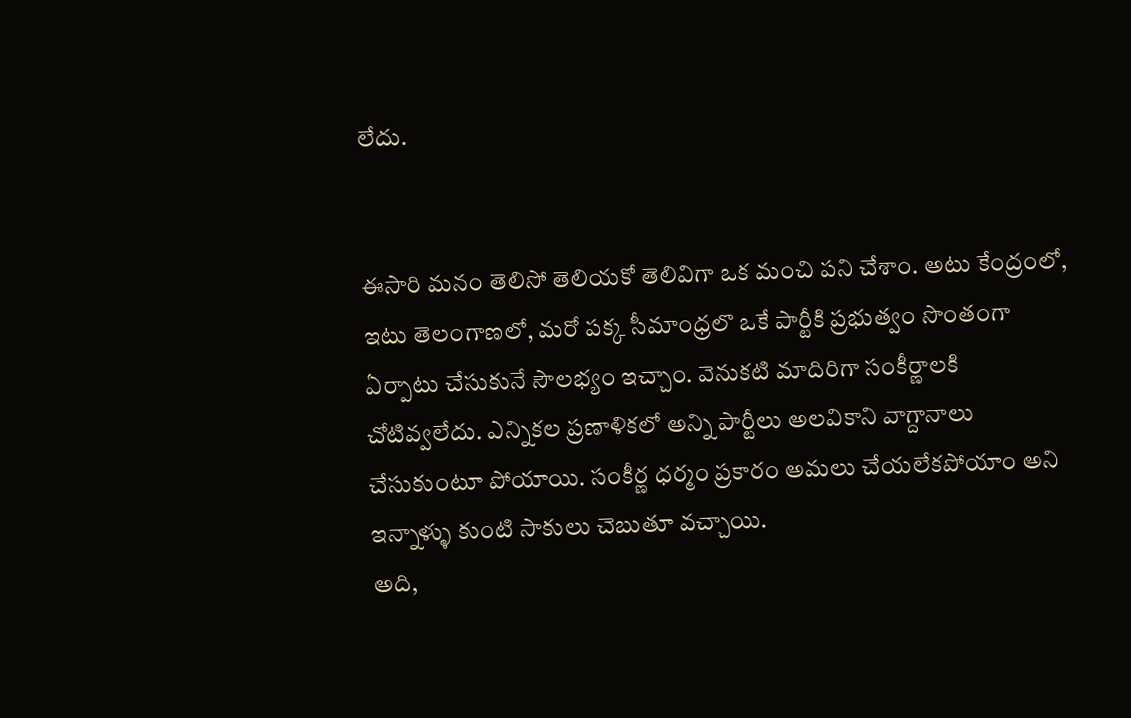లేదు.


ఈసారి మనం తెలిసో తెలియకో తెలివిగా ఒక మంచి పని చేశాం. అటు కేంద్రంలో, ఇటు తెలంగాణలో, మరో పక్క సీమాంధ్రలొ ఒకే పార్టీకి ప్రభుత్వం సొంతంగా ఏర్పాటు చేసుకునే సౌలభ్యం ఇచ్చాం. వెనుకటి మాదిరిగా సంకీర్ణాలకి చోటివ్వలేదు. ఎన్నికల ప్రణాళికలో అన్ని పార్టీలు అలవికాని వాగ్దానాలు చేసుకుంటూ పోయాయి. సంకీర్ణ ధర్మం ప్రకారం అమలు చేయలేకపోయాం అని ఇన్నాళ్ళు కుంటి సాకులు చెబుతూ వచ్చాయి.
అది,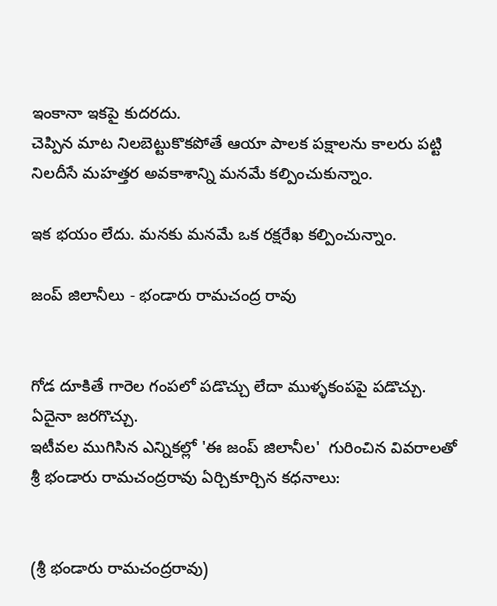ఇంకానా ఇకపై కుదరదు.
చెప్పిన మాట నిలబెట్టుకొకపోతే ఆయా పాలక పక్షాలను కాలరు పట్టి నిలదీసే మహత్తర అవకాశాన్ని మనమే కల్పించుకున్నాం.

ఇక భయం లేదు. మనకు మనమే ఒక రక్షరేఖ కల్పించున్నాం.

జంప్ జిలానీలు - భండారు రామచంద్ర రావు


గోడ దూకితే గారెల గంపలో పడొచ్చు లేదా ముళ్ళకంపపై పడొచ్చు. ఏదైనా జరగొచ్చు.
ఇటీవల ముగిసిన ఎన్నికల్లో 'ఈ జంప్ జిలానీల'  గురించిన వివరాలతో శ్రీ భండారు రామచంద్రరావు ఏర్చికూర్చిన కధనాలు:


(శ్రీ భండారు రామచంద్రరావు)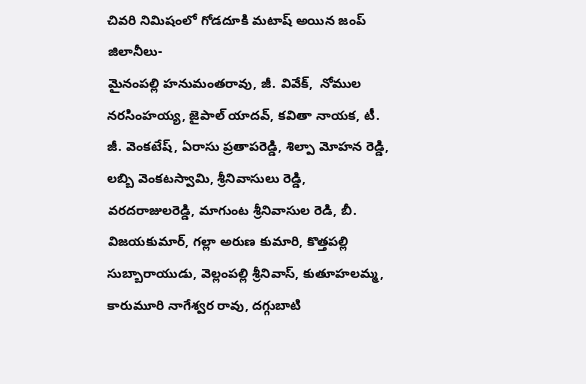చివరి నిమిషంలో గోడదూకి మటాష్ అయిన జంప్ జిలానీలు-
మైనంపల్లి హనుమంతరావు, జీ. వివేక్,  నోముల నరసింహయ్య, జైపాల్ యాదవ్, కవితా నాయక, టీ. జీ. వెంకటేష్, ఏరాసు ప్రతాపరెడ్డి, శిల్పా మోహన రెడ్డి, లబ్బి వెంకటస్వామి, శ్రీనివాసులు రెడ్డి, వరదరాజులరెడ్డి, మాగుంట శ్రీనివాసుల రెడి, బీ. విజయకుమార్, గల్లా అరుణ కుమారి, కొత్తపల్లి సుబ్బారాయుడు, వెల్లంపల్లి శ్రీనివాస్, కుతూహలమ్మ, కారుమూరి నాగేశ్వర రావు, దగ్గుబాటి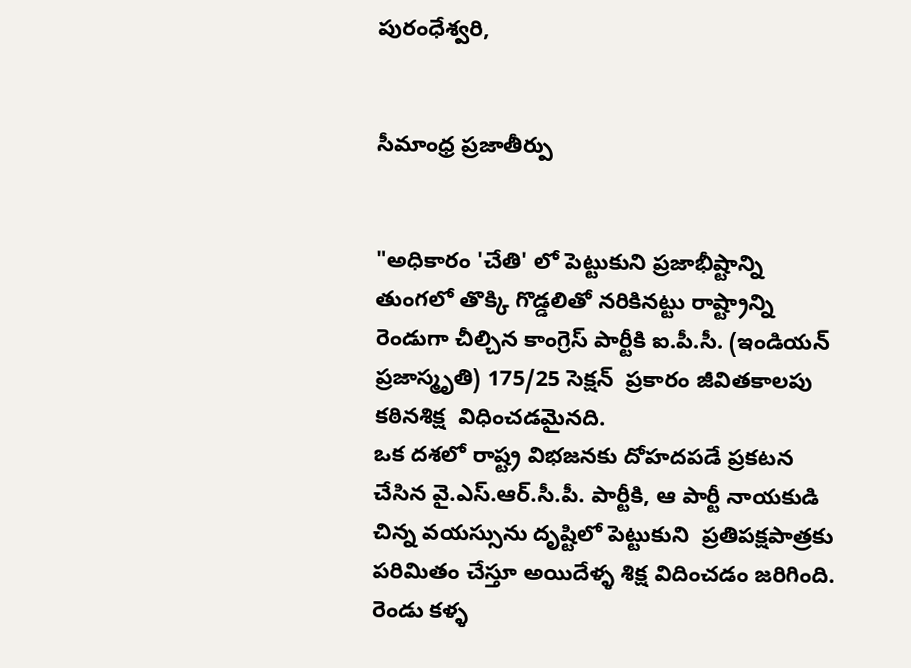పురంధేశ్వరి,


సీమాంధ్ర ప్రజాతీర్పు


"అధికారం 'చేతి' లో పెట్టుకుని ప్రజాభీష్టాన్ని తుంగలో తొక్కి గొడ్డలితో నరికినట్టు రాష్ట్రాన్ని రెండుగా చీల్చిన కాంగ్రెస్ పార్టీకి ఐ.పీ.సీ. (ఇండియన్ ప్రజాస్మృతి) 175/25 సెక్షన్  ప్రకారం జీవితకాలపు కఠినశిక్ష  విధించడమైనది.
ఒక దశలో రాష్ట్ర విభజనకు దోహదపడే ప్రకటన చేసిన వై.ఎస్.ఆర్.సీ.పీ. పార్టీకి, ఆ పార్టీ నాయకుడి చిన్న వయస్సును దృష్టిలో పెట్టుకుని  ప్రతిపక్షపాత్రకు పరిమితం చేస్తూ అయిదేళ్ళ శిక్ష విదించడం జరిగింది.
రెండు కళ్ళ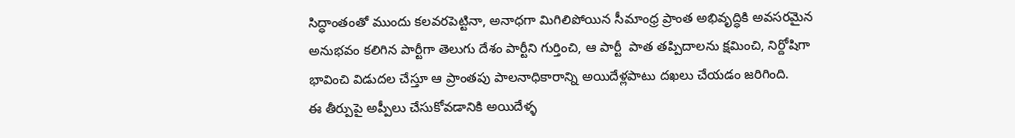సిద్ధాంతంతో ముందు కలవరపెట్టినా, అనాధగా మిగిలిపోయిన సీమాంధ్ర ప్రాంత అభివృద్ధికి అవసరమైన అనుభవం కలిగిన పార్టీగా తెలుగు దేశం పార్టీని గుర్తించి, ఆ పార్టీ  పాత తప్పిదాలను క్షమించి, నిర్దోషిగా భావించి విడుదల చేస్తూ ఆ ప్రాంతపు పాలనాధికారాన్ని అయిదేళ్లపాటు దఖలు చేయడం జరిగింది.
ఈ తీర్పుపై అప్పీలు చేసుకోవడానికి అయిదేళ్ళ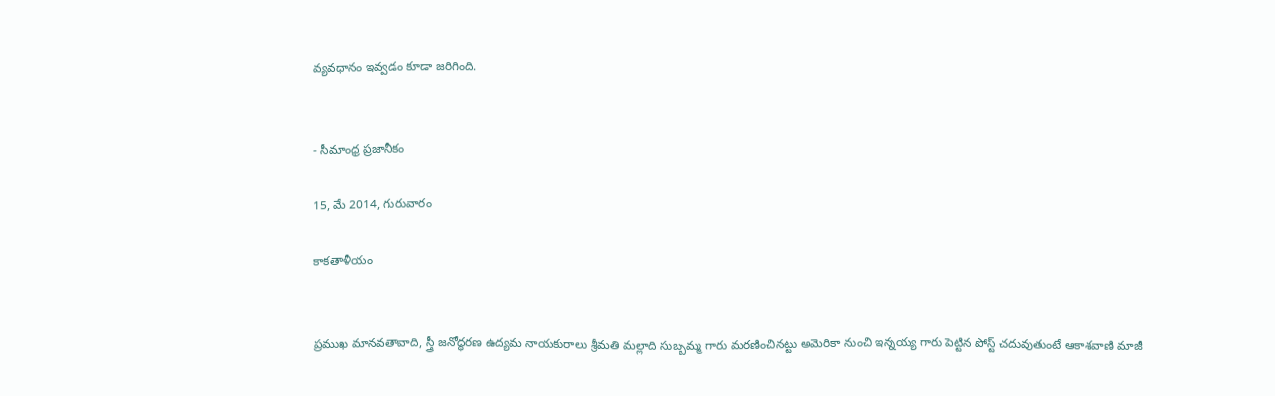వ్యవధానం ఇవ్వడం కూడా జరిగింది.


- సీమాంధ్ర ప్రజానీకం

15, మే 2014, గురువారం

కాకతాళీయం


ప్రముఖ మానవతావాది, స్త్రీ జనోద్ధరణ ఉద్యమ నాయకురాలు శ్రీమతి మల్లాది సుబ్బమ్మ గారు మరణించినట్టు అమెరికా నుంచి ఇన్నయ్య గారు పెట్టిన పోస్ట్ చదువుతుంటే ఆకాశవాణి మాజీ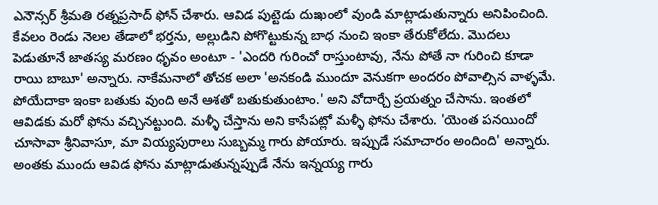ఎనౌన్సర్ శ్రీమతి రత్నప్రసాద్ ఫోన్ చేశారు. ఆవిడ పుట్టెడు దుఃఖంలో వుండి మాట్లాడుతున్నారు అనిపించింది. కేవలం రెండు నెలల తేడాలో భర్తను, అల్లుడిని పోగొట్టుకున్న బాధ నుంచి ఇంకా తేరుకోలేదు. మొదలు పెడుతూనే జాతస్య మరణం ధృవం అంటూ - 'ఎందరి గురించో రాస్తుంటావు, నేను పోతే నా గురించి కూడా రాయి బాబూ' అన్నారు. నాకేమనాలో తోచక అలా 'అనకండి ముందూ వెనుకగా అందరం పోవాల్సిన వాళ్ళమే. పోయేదాకా ఇంకా బతుకు వుంది అనే ఆశతో బతుకుతుంటాం.' అని వోదార్చే ప్రయత్నం చేసాను. ఇంతలో ఆవిడకు మరో ఫోను వచ్చినట్టుంది. మళ్ళీ చేస్తాను అని కాసేపట్లో మళ్ళీ ఫోను చేశారు. 'యెంత పనయిందో చూసావా శ్రీనివాసూ, మా వియ్యపురాలు సుబ్బమ్మ గారు పోయారు. ఇప్పుడే సమాచారం అందింది' అన్నారు. అంతకు ముందు ఆవిడ ఫోను మాట్లాడుతున్నప్పుడే నేను ఇన్నయ్య గారు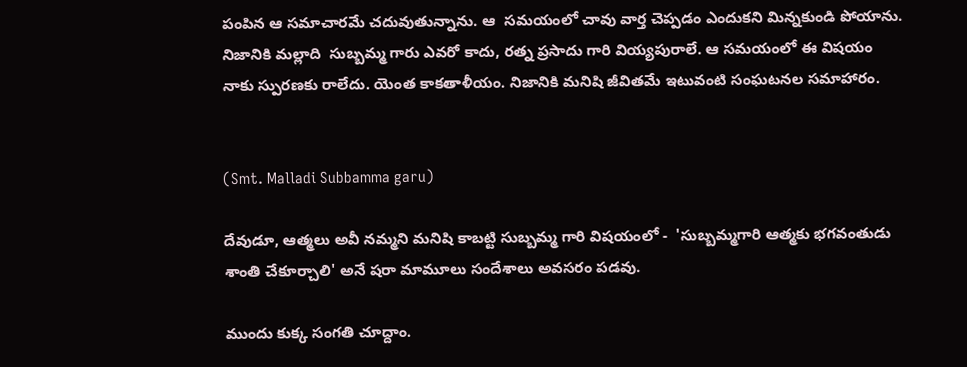పంపిన ఆ సమాచారమే చదువుతున్నాను. ఆ  సమయంలో చావు వార్త చెప్పడం ఎందుకని మిన్నకుండి పోయాను. నిజానికి మల్లాది  సుబ్బమ్మ గారు ఎవరో కాదు, రత్న ప్రసాదు గారి వియ్యపురాలే. ఆ సమయంలో ఈ విషయం నాకు స్పురణకు రాలేదు. యెంత కాకతాళీయం. నిజానికి మనిషి జీవితమే ఇటువంటి సంఘటనల సమాహారం.


(Smt. Malladi Subbamma garu)

దేవుడూ, ఆత్మలు అవీ నమ్మని మనిషి కాబట్టి సుబ్బమ్మ గారి విషయంలో -  'సుబ్బమ్మగారి ఆత్మకు భగవంతుడు శాంతి చేకూర్చాలి' అనే షరా మామూలు సందేశాలు అవసరం పడవు.

ముందు కుక్క సంగతి చూద్దాం.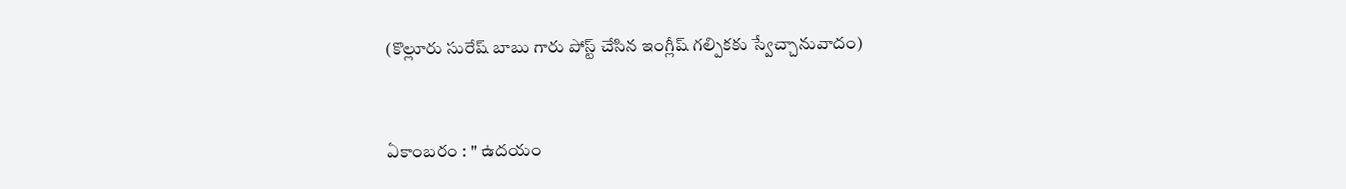(కొల్లూరు సురేష్ బాబు గారు పోస్ట్ చేసిన ఇంగ్లీష్ గల్పికకు స్వేచ్చానువాదం)


ఏకాంబరం : " ఉదయం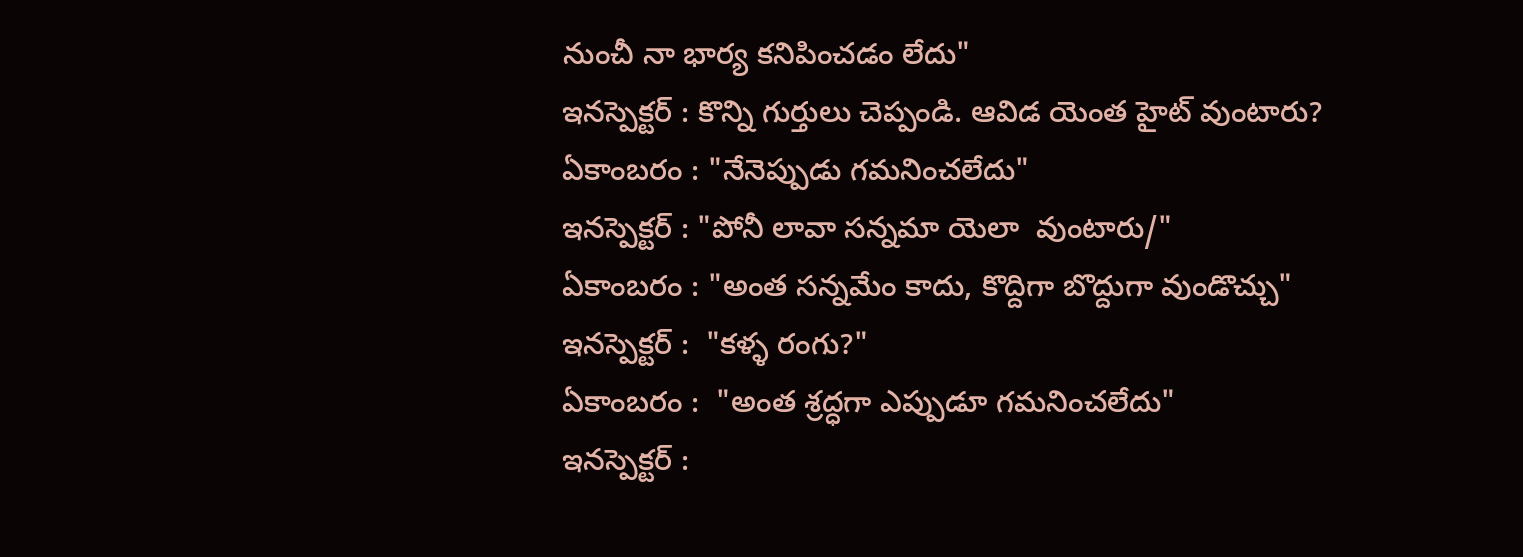నుంచీ నా భార్య కనిపించడం లేదు"
ఇనస్పెక్టర్ : కొన్ని గుర్తులు చెప్పండి. ఆవిడ యెంత హైట్ వుంటారు?
ఏకాంబరం : "నేనెప్పుడు గమనించలేదు"
ఇనస్పెక్టర్ : "పోనీ లావా సన్నమా యెలా  వుంటారు/"
ఏకాంబరం : "అంత సన్నమేం కాదు, కొద్దిగా బొద్దుగా వుండొచ్చు"
ఇనస్పెక్టర్ :  "కళ్ళ రంగు?"
ఏకాంబరం :  "అంత శ్రద్ధగా ఎప్పుడూ గమనించలేదు"
ఇనస్పెక్టర్ :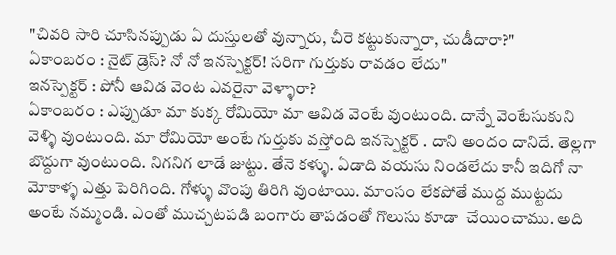"చివరి సారి చూసినప్పుడు ఏ దుస్తులతో వున్నారు, చీరె కట్టుకున్నారా, చుడీదారా?"
ఏకాంబరం : నైట్ డ్రెస్? నో నో ఇనస్పెక్టర్! సరిగా గుర్తుకు రావడం లేదు"
ఇనస్పెక్టర్ : పోనీ ఆవిడ వెంట ఎవరైనా వెళ్ళారా?
ఏకాంబరం : ఎప్పుడూ మా కుక్క రోమియో మా ఆవిడ వెంటే వుంటుంది. దాన్నే వెంటేసుకుని వెళ్ళి వుంటుంది. మా రోమియో అంటే గుర్తుకు వస్తోంది ఇనస్పెక్టర్ . దాని అందం దానిదే. తెల్లగా బొద్దుగా వుంటుంది. నిగనిగ లాడే జుట్టు. తేనె కళ్ళు. ఏడాది వయసు నిండలేదు కానీ ఇదిగో నా మోకాళ్ళ ఎత్తు పెరిగింది. గోళ్ళు వొంపు తిరిగి వుంటాయి. మాంసం లేకపోతే ముద్ద ముట్టదు అంటే నమ్మండి. ఎంతో ముచ్చటపడి బంగారు తాపడంతో గొలుసు కూడా  చేయించాము. అది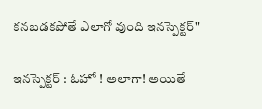కనబడకపోతే ఎలాగో వుంది ఇనస్పెక్టర్"

ఇనస్పెక్టర్ : ఓహో ! అలాగా! అయితే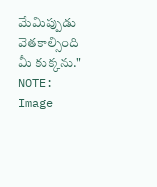మేమిప్పుడు వెతకాల్సింది మీ కుక్కను."
NOTE: Image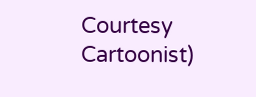Courtesy Cartoonist)